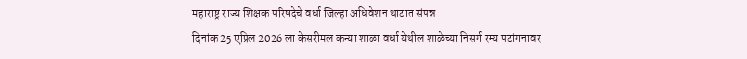महाराष्ट्र राज्य शिक्षक परिषदेचे वर्धा जिल्हा अधिवेशन थाटात संपन्न
दिनांक 25 एप्रिल 2026 ला केसरीमल कन्या शाळा वर्धा येथील शाळेच्या निसर्ग रम्य पटांगनावर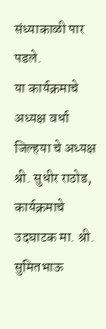संध्याकाळी पार पडले.
या कार्यक्रमाचे अध्यक्ष वर्धा जिल्हया चे अध्यक्ष श्री. सुधीर राठोड, कार्यक्रमाचे उदघाटक मा. श्री. सुमितभाऊ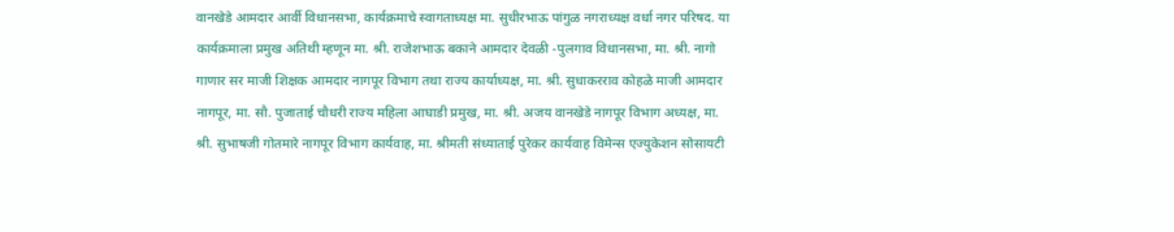वानखेडे आमदार आर्वी विधानसभा, कार्यक्रमाचे स्वागताध्यक्ष मा. सुधीरभाऊ पांगुळ नगराध्यक्ष वर्धा नगर परिषद. या कार्यक्रमाला प्रमुख अतिथी म्हणून मा. श्री. राजेशभाऊ बकाने आमदार देवळी -पुलगाव विधानसभा, मा. श्री. नागो गाणार सर माजी शिक्षक आमदार नागपूर विभाग तथा राज्य कार्याध्यक्ष, मा. श्री. सुधाकरराव कोहळे माजी आमदार नागपूर, मा. सौ. पुजाताई चौधरी राज्य महिला आघाडी प्रमुख, मा. श्री. अजय वानखेडे नागपूर विभाग अध्यक्ष, मा. श्री. सुभाषजी गोतमारे नागपूर विभाग कार्यवाह, मा. श्रीमती संध्याताई पुरेकर कार्यवाह विमेन्स एज्युकेशन सोसायटी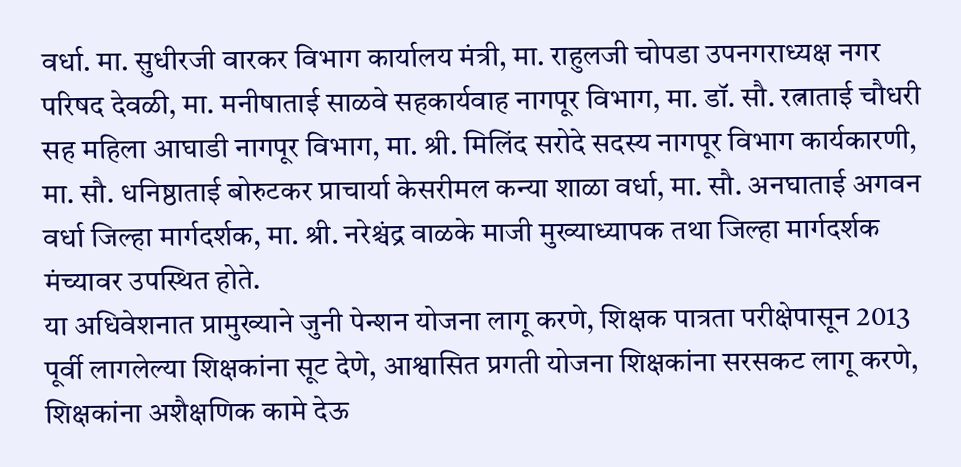वर्धा. मा. सुधीरजी वारकर विभाग कार्यालय मंत्री, मा. राहुलजी चोपडा उपनगराध्यक्ष नगर परिषद देवळी, मा. मनीषाताई साळवे सहकार्यवाह नागपूर विभाग, मा. डॉ. सौ. रत्नाताई चौधरी सह महिला आघाडी नागपूर विभाग, मा. श्री. मिलिंद सरोदे सदस्य नागपूर विभाग कार्यकारणी, मा. सौ. धनिष्ठाताई बोरुटकर प्राचार्या केसरीमल कन्या शाळा वर्धा, मा. सौ. अनघाताई अगवन वर्धा जिल्हा मार्गदर्शक, मा. श्री. नरेश्चंद्र वाळके माजी मुख्याध्यापक तथा जिल्हा मार्गदर्शक मंच्यावर उपस्थित होते.
या अधिवेशनात प्रामुख्याने जुनी पेन्शन योजना लागू करणे, शिक्षक पात्रता परीक्षेपासून 2013 पूर्वी लागलेल्या शिक्षकांना सूट देणे, आश्वासित प्रगती योजना शिक्षकांना सरसकट लागू करणे, शिक्षकांना अशैक्षणिक कामे देऊ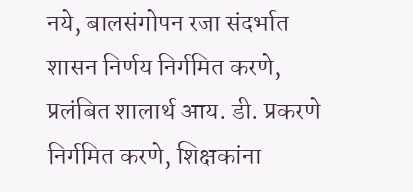नये, बालसंगोपन रजा संदर्भात शासन निर्णय निर्गमित करणे, प्रलंबित शालार्थ आय. डी. प्रकरणे निर्गमित करणे, शिक्षकांना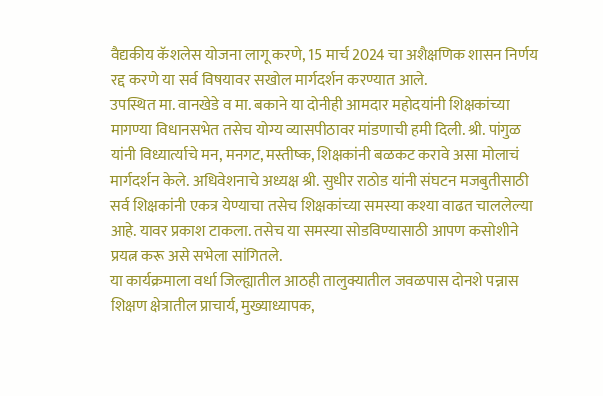वैद्यकीय कॅशलेस योजना लागू करणे, 15 मार्च 2024 चा अशैक्षणिक शासन निर्णय रद्द करणे या सर्व विषयावर सखोल मार्गदर्शन करण्यात आले.
उपस्थित मा. वानखेडे व मा. बकाने या दोनीही आमदार महोदयांनी शिक्षकांच्या मागण्या विधानसभेत तसेच योग्य व्यासपीठावर मांडणाची हमी दिली. श्री. पांगुळ यांनी विध्यार्त्याचे मन, मनगट, मस्तीष्क, शिक्षकांनी बळकट करावे असा मोलाचं मार्गदर्शन केले. अधिवेशनाचे अध्यक्ष श्री. सुधीर राठोड यांनी संघटन मजबुतीसाठी सर्व शिक्षकांनी एकत्र येण्याचा तसेच शिक्षकांच्या समस्या कश्या वाढत चाललेल्या आहे. यावर प्रकाश टाकला. तसेच या समस्या सोडविण्यासाठी आपण कसोशीने प्रयत्न करू असे सभेला सांगितले.
या कार्यक्रमाला वर्धा जिल्ह्यातील आठही तालुक्यातील जवळपास दोनशे पन्नास शिक्षण क्षेत्रातील प्राचार्य, मुख्याध्यापक,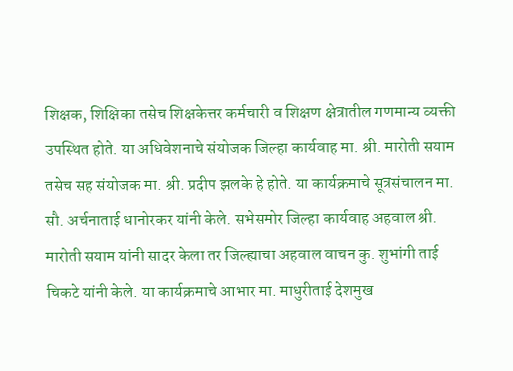शिक्षक, शिक्षिका तसेच शिक्षकेत्तर कर्मचारी व शिक्षण क्षेत्रातील गणमान्य व्यक्ती उपस्थित होते. या अधिवेशनाचे संयोजक जिल्हा कार्यवाह मा. श्री. मारोती सयाम तसेच सह संयोजक मा. श्री. प्रदीप झलके हे होते. या कार्यक्रमाचे सूत्रसंचालन मा. सौ. अर्चनाताई धानोरकर यांनी केले. सभेसमोर जिल्हा कार्यवाह अहवाल श्री. मारोती सयाम यांनी सादर केला तर जिल्ह्याचा अहवाल वाचन कु. शुभांगी ताई चिकटे यांनी केले. या कार्यक्रमाचे आभार मा. माधुरीताई देशमुख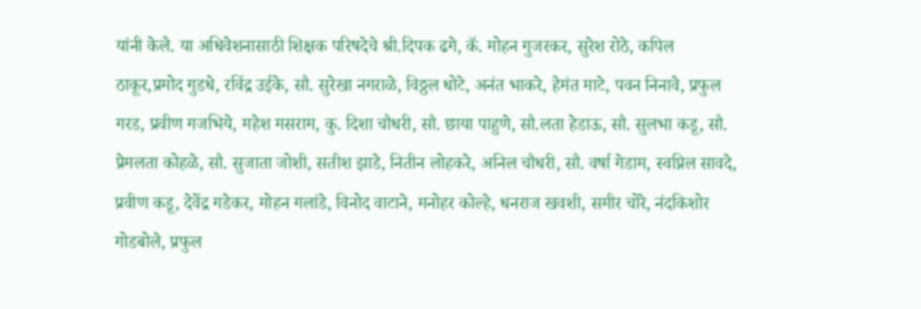यांनी केले. या अधिवेशनासाठी शिक्षक परिषदेचे श्री.दिपक ढगे, कॅ. मोहन गुजरकर, सुरेश रोठे, कपिल ठाकूर,प्रमोद गुडधे, रविंद्र उईके, सौ. सुरेखा नगराळे, विठ्ठल धोटे, अनंत भाकरे, हेमंत माटे, पवन निनावे, प्रफुल गरड, प्रवीण गजभिये, महेश मसराम, कु. दिशा चौधरी, सौ. छाया पाहुणे, सौ.लता हेडाऊ, सौ. सुलभा कडू, सौ. प्रेमलता कोहळे, सौ. सुजाता जोशी, सतीश झाडे, नितीन लोहकरे, अनिल चौधरी, सौ. वर्षा गेडाम, स्वप्निल सावदे, प्रवीण कडू, देवेंद्र गडेकर, मोहन गलांडे, विनोद वाटाने, मनोहर कोल्हे, धनराज खवशी, समीर चोरे, नंदकिशोर गोडबोले, प्रफुल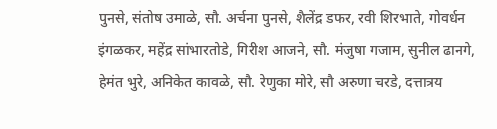पुनसे, संतोष उमाळे, सौ. अर्चना पुनसे, शैलेंद्र डफर, रवी शिरभाते, गोवर्धन इंगळकर, महेंद्र सांभारतोडे, गिरीश आजने, सौ. मंजुषा गजाम, सुनील ढानगे, हेमंत भुरे, अनिकेत कावळे, सौ. रेणुका मोरे, सौ अरुणा चरडे, दत्तात्रय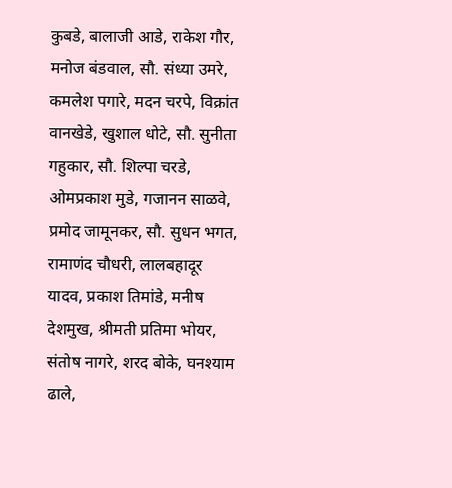कुबडे, बालाजी आडे, राकेश गौर, मनोज बंडवाल, सौ. संध्या उमरे, कमलेश पगारे, मदन चरपे, विक्रांत वानखेडे, खुशाल धोटे, सौ. सुनीता गहुकार, सौ. शिल्पा चरडे, ओमप्रकाश मुडे, गजानन साळवे, प्रमोद जामूनकर, सौ. सुधन भगत, रामाणंद चौधरी, लालबहादूर यादव, प्रकाश तिमांडे, मनीष देशमुख, श्रीमती प्रतिमा भोयर, संतोष नागरे, शरद बोके, घनश्याम ढाले,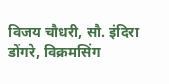विजय चौधरी, सौ. इंदिरा डोंगरे, विक्रमसिंग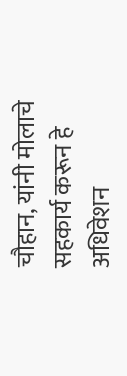चौहान, यांनी मोलाचे सहकार्य करून हे अधिवेशन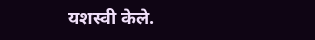यशस्वी केले.